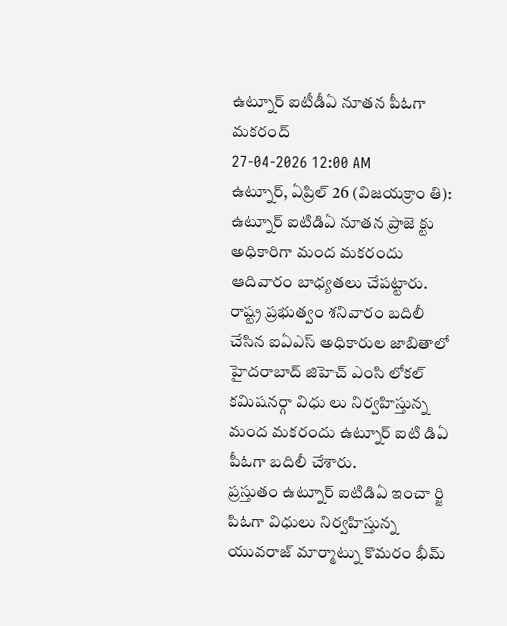ఉట్నూర్ ఐటీడీఏ నూతన పీఓగా మకరంద్
27-04-2026 12:00 AM
ఉట్నూర్, ఏప్రిల్ 26 (విజయక్రాం తి): ఉట్నూర్ ఐటిడిఏ నూతన ప్రాజె క్టు అధికారిగా మంద మకరందు ఆదివారం బాధ్యతలు చేపట్టారు. రాష్ట్ర ప్రభుత్వం శనివారం బదిలీ చేసిన ఐఏఎస్ అధికారుల జాబితాలో హైదరాబాద్ జిహెచ్ ఎంసి లోకల్ కమిషనర్గా విధు లు నిర్వహిస్తున్న మంద మకరందు ఉట్నూర్ ఐటి డిఏ పీఓగా బదిలీ చేశారు.
ప్రస్తుతం ఉట్నూర్ ఐటిడిఏ ఇంచా ర్జి పిఓగా విధులు నిర్వహిస్తున్న యువరాజ్ మార్మాట్ను కొమరం భీమ్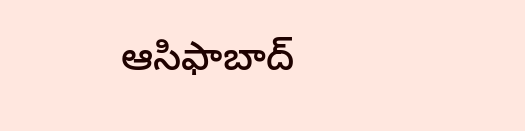ఆసిఫాబాద్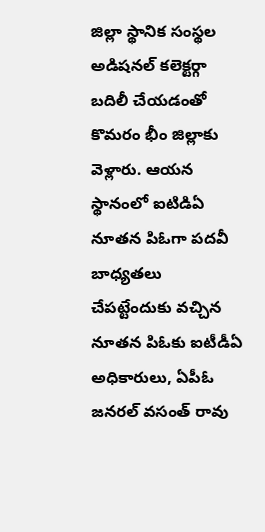జిల్లా స్థానిక సంస్థల అడిషనల్ కలెక్టర్గా బదిలీ చేయడంతో కొమరం భీం జిల్లాకు వెళ్లారు. ఆయన స్థానంలో ఐటిడిఏ నూతన పిఓగా పదవీ బాధ్యతలు చేపట్టేందుకు వచ్చిన నూతన పిఓకు ఐటీడీఏ అధికారులు, ఏపీఓ జనరల్ వసంత్ రావు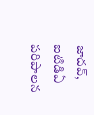జాదవ్, ఐటిడిఏ పరిపాలన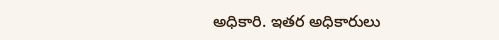అధికారి. ఇతర అధికారులు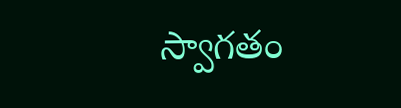స్వాగతం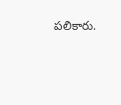పలికారు.